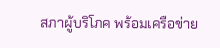สภาผู้บริโภค พร้อมเครือข่าย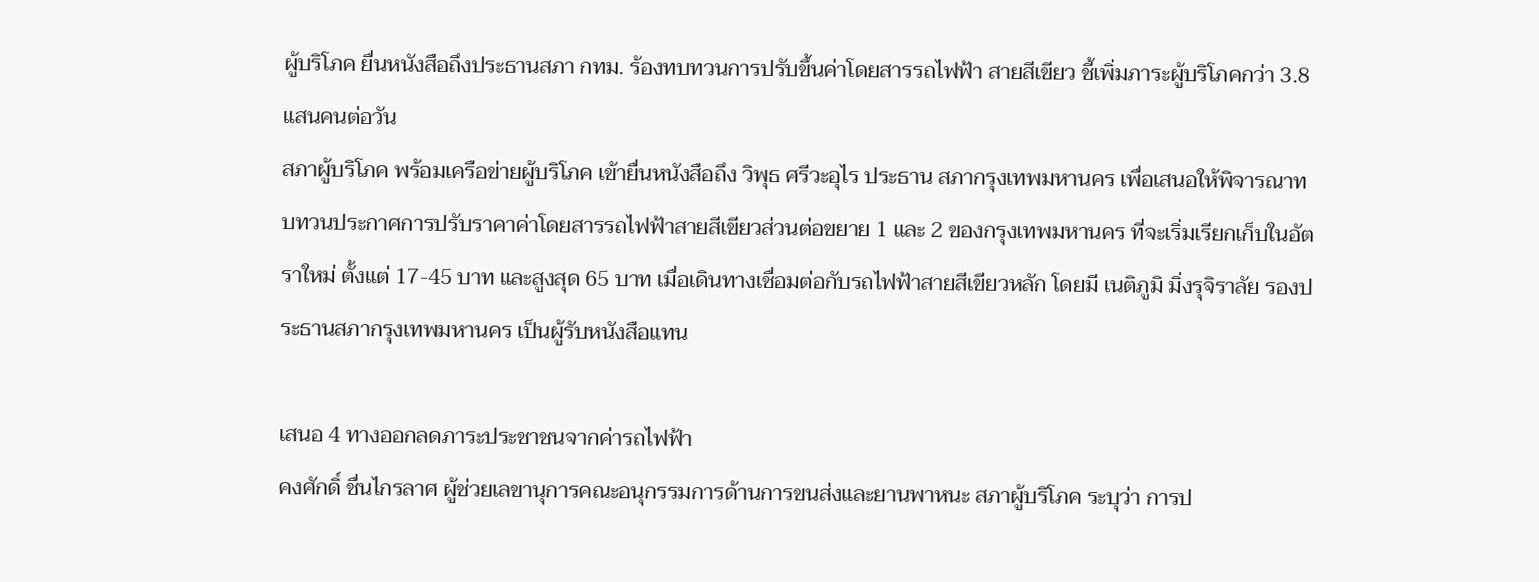ผู้บริโภค ยื่นหนังสือถึงประธานสภา กทม. ร้องทบทวนการปรับขึ้นค่าโดยสารรถไฟฟ้า สายสีเขียว ชี้เพิ่มภาระผู้บริโภคกว่า 3.8 แสนคนต่อวัน
สภาผู้บริโภค พร้อมเครือข่ายผู้บริโภค เข้ายื่นหนังสือถึง วิพุธ ศรีวะอุไร ประธาน สภากรุงเทพมหานคร เพื่อเสนอให้พิจารณาทบทวนประกาศการปรับราคาค่าโดยสารรถไฟฟ้าสายสีเขียวส่วนต่อขยาย 1 และ 2 ของกรุงเทพมหานคร ที่จะเริ่มเรียกเก็บในอัตราใหม่ ตั้งแต่ 17-45 บาท และสูงสุด 65 บาท เมื่อเดินทางเชื่อมต่อกับรถไฟฟ้าสายสีเขียวหลัก โดยมี เนติภูมิ มิ่งรุจิราลัย รองประธานสภากรุงเทพมหานคร เป็นผู้รับหนังสือแทน

เสนอ 4 ทางออกลดภาระประชาชนจากค่ารถไฟฟ้า
คงศักดิ์ ชื่นไกรลาศ ผู้ช่วยเลขานุการคณะอนุกรรมการด้านการขนส่งและยานพาหนะ สภาผู้บริโภค ระบุว่า การป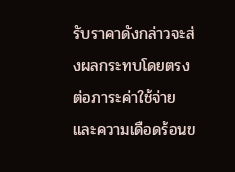รับราคาดังกล่าวจะส่งผลกระทบโดยตรงต่อภาระค่าใช้จ่ายและความเดือดร้อนข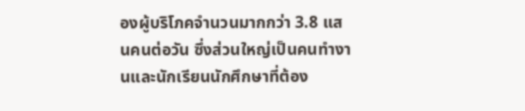องผู้บริโภคจำนวนมากกว่า 3.8 แสนคนต่อวัน ซึ่งส่วนใหญ่เป็นคนทำงานและนักเรียนนักศึกษาที่ต้อง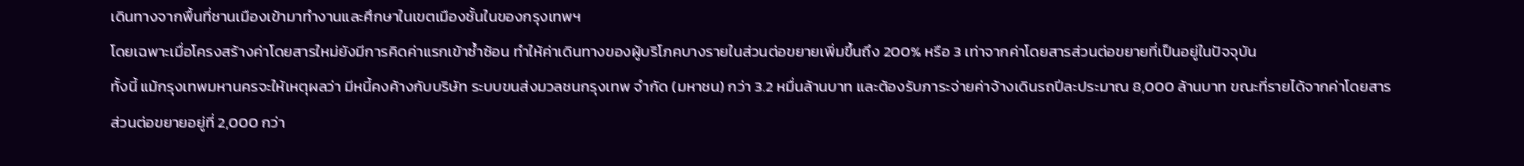เดินทางจากพื้นที่ชานเมืองเข้ามาทำงานและศึกษาในเขตเมืองชั้นในของกรุงเทพฯ
โดยเฉพาะเมื่อโครงสร้างค่าโดยสารใหม่ยังมีการคิดค่าแรกเข้าซ้ำซ้อน ทำให้ค่าเดินทางของผู้บริโภคบางรายในส่วนต่อขยายเพิ่มขึ้นถึง 200% หรือ 3 เท่าจากค่าโดยสารส่วนต่อขยายที่เป็นอยู่ในปัจจุบัน
ทั้งนี้ แม้กรุงเทพมหานครจะให้เหตุผลว่า มีหนี้คงค้างกับบริษัท ระบบขนส่งมวลชนกรุงเทพ จำกัด (มหาชน) กว่า 3.2 หมื่นล้านบาท และต้องรับภาระจ่ายค่าจ้างเดินรถปีละประมาณ 8,000 ล้านบาท ขณะที่รายได้จากค่าโดยสารส่วนต่อขยายอยู่ที่ 2,000 กว่า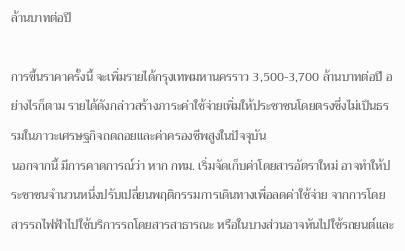ล้านบาทต่อปี

การขึ้นราคาครั้งนี้ จะเพิ่มรายได้กรุงเทพมหานครราว 3,500-3,700 ล้านบาทต่อปี อย่างไรก็ตาม รายได้ดังกล่าวสร้างภาระค่าใช้จ่ายเพิ่มให้ประชาชนโดยตรงซึ่งไม่เป็นธรรมในภาวะเศรษฐกิจถดถอยและค่าครองชีพสูงในปัจจุบัน
นอกจากนี้ มีการคาดการณ์ว่า หาก กทม. เริ่มจัดเก็บค่าโดยสารอัตราใหม่ อาจทำให้ประชาชนจำนวนหนึ่งปรับเปลี่ยนพฤติกรรมการเดินทางเพื่อลดค่าใช้จ่าย จากการโดยสารรถไฟฟ้าไปใช้บริการรถโดยสารสาธารณะ หรือในบางส่วนอาจหันไปใช้รถยนต์และ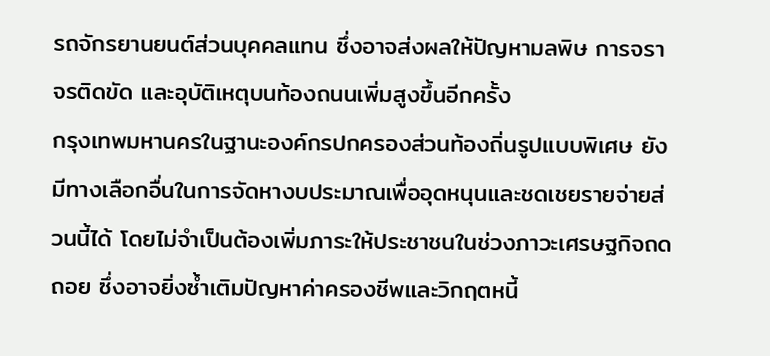รถจักรยานยนต์ส่วนบุคคลแทน ซึ่งอาจส่งผลให้ปัญหามลพิษ การจราจรติดขัด และอุบัติเหตุบนท้องถนนเพิ่มสูงขึ้นอีกครั้ง
กรุงเทพมหานครในฐานะองค์กรปกครองส่วนท้องถิ่นรูปแบบพิเศษ ยังมีทางเลือกอื่นในการจัดหางบประมาณเพื่ออุดหนุนและชดเชยรายจ่ายส่วนนี้ได้ โดยไม่จำเป็นต้องเพิ่มภาระให้ประชาชนในช่วงภาวะเศรษฐกิจถดถอย ซึ่งอาจยิ่งซ้ำเติมปัญหาค่าครองชีพและวิกฤตหนี้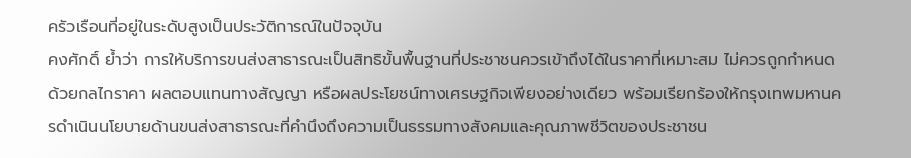ครัวเรือนที่อยู่ในระดับสูงเป็นประวัติการณ์ในปัจจุบัน
คงศักดิ์ ย้ำว่า การให้บริการขนส่งสาธารณะเป็นสิทธิขั้นพื้นฐานที่ประชาชนควรเข้าถึงได้ในราคาที่เหมาะสม ไม่ควรถูกกำหนดด้วยกลไกราคา ผลตอบแทนทางสัญญา หรือผลประโยชน์ทางเศรษฐกิจเพียงอย่างเดียว พร้อมเรียกร้องให้กรุงเทพมหานครดำเนินนโยบายด้านขนส่งสาธารณะที่คำนึงถึงความเป็นธรรมทางสังคมและคุณภาพชีวิตของประชาชน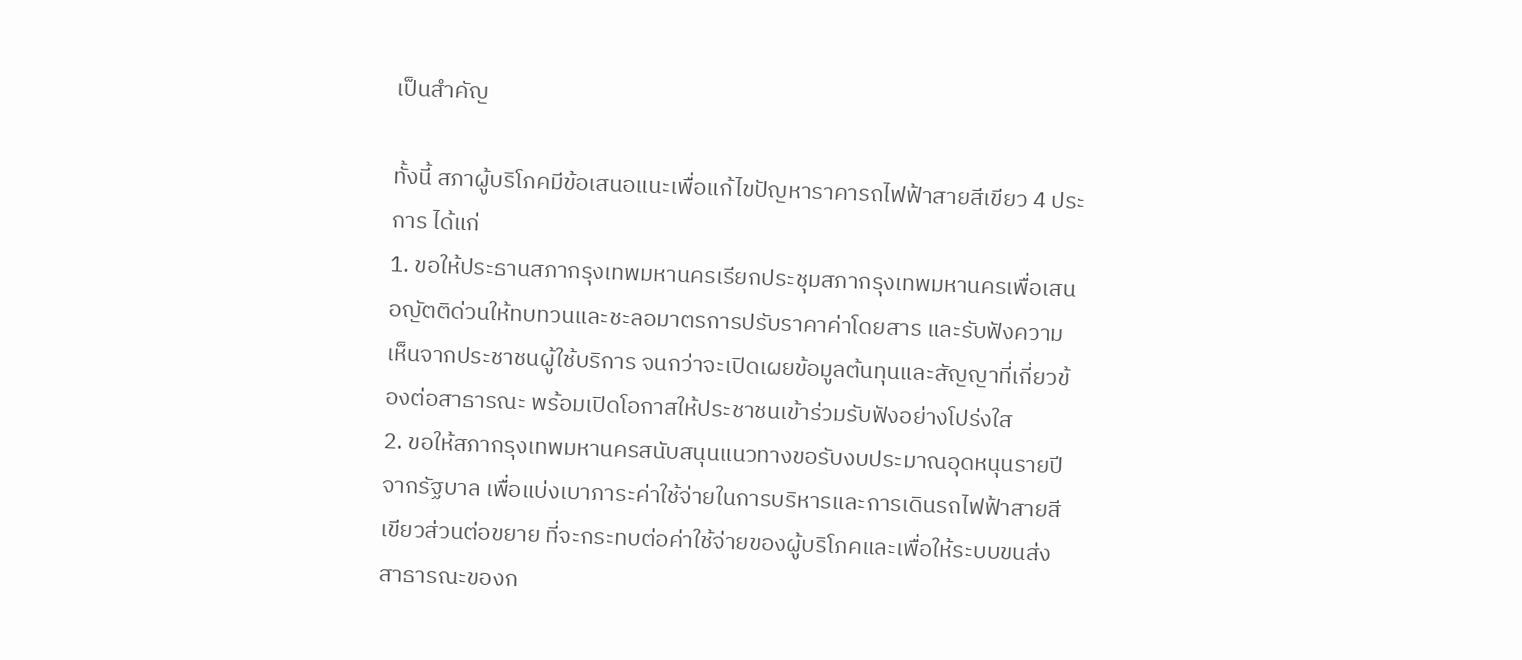เป็นสำคัญ

ทั้งนี้ สภาผู้บริโภคมีข้อเสนอแนะเพื่อแก้ไขปัญหาราคารถไฟฟ้าสายสีเขียว 4 ประการ ได้แก่
1. ขอให้ประธานสภากรุงเทพมหานครเรียกประชุมสภากรุงเทพมหานครเพื่อเสนอญัตติด่วนให้ทบทวนและชะลอมาตรการปรับราคาค่าโดยสาร และรับฟังความเห็นจากประชาชนผู้ใช้บริการ จนกว่าจะเปิดเผยข้อมูลต้นทุนและสัญญาที่เกี่ยวข้องต่อสาธารณะ พร้อมเปิดโอกาสให้ประชาชนเข้าร่วมรับฟังอย่างโปร่งใส
2. ขอให้สภากรุงเทพมหานครสนับสนุนแนวทางขอรับงบประมาณอุดหนุนรายปีจากรัฐบาล เพื่อแบ่งเบาภาระค่าใช้จ่ายในการบริหารและการเดินรถไฟฟ้าสายสีเขียวส่วนต่อขยาย ที่จะกระทบต่อค่าใช้จ่ายของผู้บริโภคและเพื่อให้ระบบขนส่งสาธารณะของก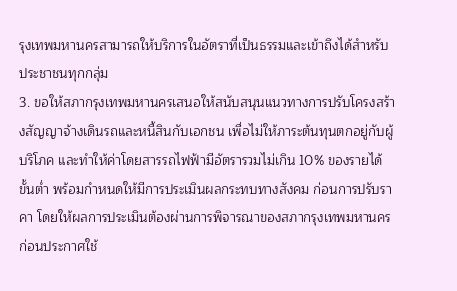รุงเทพมหานครสามารถให้บริการในอัตราที่เป็นธรรมและเข้าถึงได้สำหรับประชาชนทุกกลุ่ม
3. ขอให้สภากรุงเทพมหานครเสนอให้สนับสนุนแนวทางการปรับโครงสร้างสัญญาจ้างเดินรถและหนี้สินกับเอกชน เพื่อไม่ให้ภาระต้นทุนตกอยู่กับผู้บริโภค และทำให้ค่าโดยสารรถไฟฟ้ามีอัตรารวมไม่เกิน 10% ของรายได้ขั้นต่ำ พร้อมกำหนดให้มีการประเมินผลกระทบทางสังคม ก่อนการปรับราคา โดยให้ผลการประเมินต้องผ่านการพิจารณาของสภากรุงเทพมหานครก่อนประกาศใช้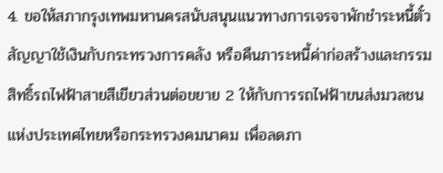4. ขอให้สภากรุงเทพมหานครสนับสนุนแนวทางการเจรจาพักชำระหนี้ตั๋วสัญญาใช้เงินกับกระทรวงการคลัง หรือคืนภาระหนี้ค่าก่อสร้างและกรรมสิทธิ์รถไฟฟ้าสายสีเขียวส่วนต่อขยาย 2 ให้กับการรถไฟฟ้าขนส่งมวลชนแห่งประเทศไทยหรือกระทรวงคมนาคม เพื่อลดภา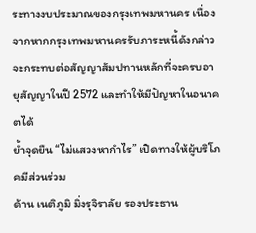ระทางงบประมาณของกรุงเทพมหานคร เนื่องจากหากกรุงเทพมหานครรับภาระหนี้ดังกล่าวจะกระทบต่อสัญญาสัมปทานหลักที่จะครบอายุสัญญาในปี 2572 และทำให้มีปัญหาในอนาคตได้
ย้ำจุดยืน “ไม่แสวงหากำไร” เปิดทางให้ผู้บริโภคมีส่วนร่วม
ด้าน เนติภูมิ มิ่งรุจิราลัย รองประธาน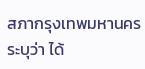สภากรุงเทพมหานคร ระบุว่า ได้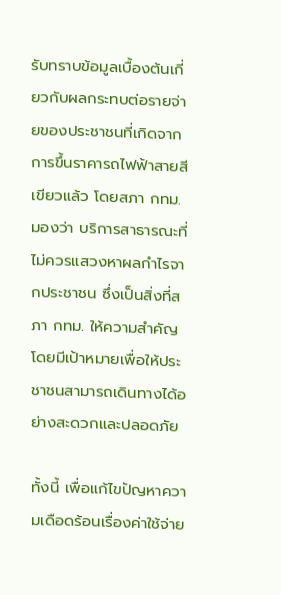รับทราบข้อมูลเบื้องต้นเกี่ยวกับผลกระทบต่อรายจ่ายของประชาชนที่เกิดจากการขึ้นราคารถไฟฟ้าสายสีเขียวแล้ว โดยสภา กทม. มองว่า บริการสาธารณะที่ ไม่ควรแสวงหาผลกำไรจากประชาชน ซึ่งเป็นสิ่งที่สภา กทม. ให้ความสำคัญ โดยมีเป้าหมายเพื่อให้ประชาชนสามารถเดินทางได้อย่างสะดวกและปลอดภัย

ทั้งนี้ เพื่อแก้ไขปัญหาความเดือดร้อนเรื่องค่าใช้จ่าย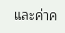และค่าค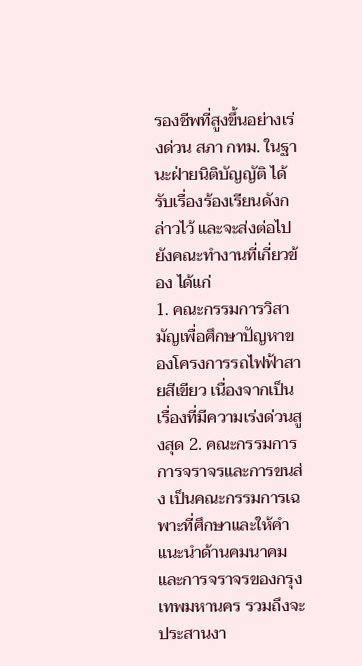รองชีพที่สูงขึ้นอย่างเร่งด่วน สภา กทม. ในฐานะฝ่ายนิติบัญญัติ ได้รับเรื่องร้องเรียนดังกล่าวไว้ และจะส่งต่อไปยังคณะทำงานที่เกี่ยวข้อง ได้แก่
1. คณะกรรมการวิสามัญเพื่อศึกษาปัญหาของโครงการรถไฟฟ้าสายสีเขียว เนื่องจากเป็นเรื่องที่มีความเร่งด่วนสูงสุด 2. คณะกรรมการการจราจรและการขนส่ง เป็นคณะกรรมการเฉพาะที่ศึกษาและให้คำแนะนำด้านคมนาคมและการจราจรของกรุงเทพมหานคร รวมถึงจะประสานงา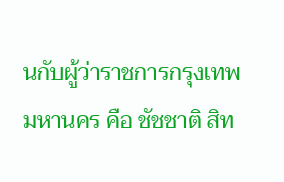นกับผู้ว่าราชการกรุงเทพมหานคร คือ ชัชชาติ สิท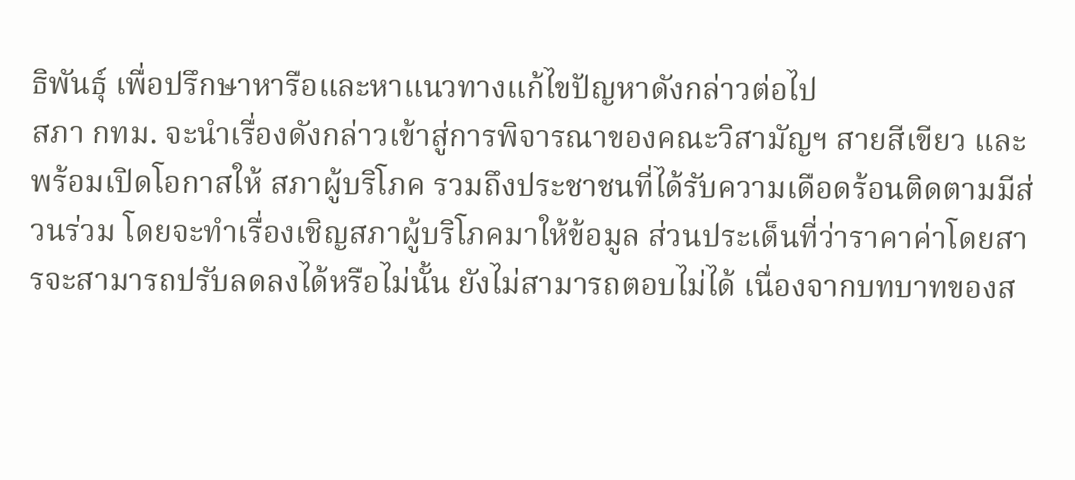ธิพันธุ์ เพื่อปรึกษาหารือและหาแนวทางแก้ไขปัญหาดังกล่าวต่อไป
สภา กทม. จะนำเรื่องดังกล่าวเข้าสู่การพิจารณาของคณะวิสามัญฯ สายสีเขียว และพร้อมเปิดโอกาสให้ สภาผู้บริโภค รวมถึงประชาชนที่ได้รับความเดือดร้อนติดตามมีส่วนร่วม โดยจะทำเรื่องเชิญสภาผู้บริโภคมาให้ข้อมูล ส่วนประเด็นที่ว่าราคาค่าโดยสารจะสามารถปรับลดลงได้หรือไม่นั้น ยังไม่สามารถตอบไม่ได้ เนื่องจากบทบาทของส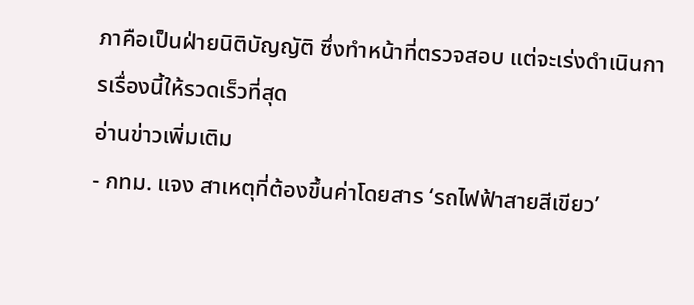ภาคือเป็นฝ่ายนิติบัญญัติ ซึ่งทำหน้าที่ตรวจสอบ แต่จะเร่งดำเนินการเรื่องนี้ให้รวดเร็วที่สุด
อ่านข่าวเพิ่มเติม
- กทม. แจง สาเหตุที่ต้องขึ้นค่าโดยสาร ‘รถไฟฟ้าสายสีเขียว’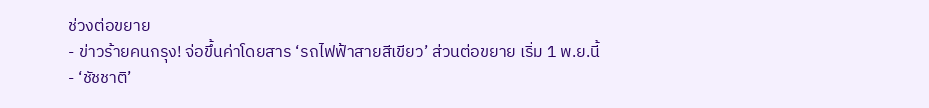ช่วงต่อขยาย
- ข่าวร้ายคนกรุง! จ่อขึ้นค่าโดยสาร ‘รถไฟฟ้าสายสีเขียว’ ส่วนต่อขยาย เริ่ม 1 พ.ย.นี้
- ‘ชัชชาติ’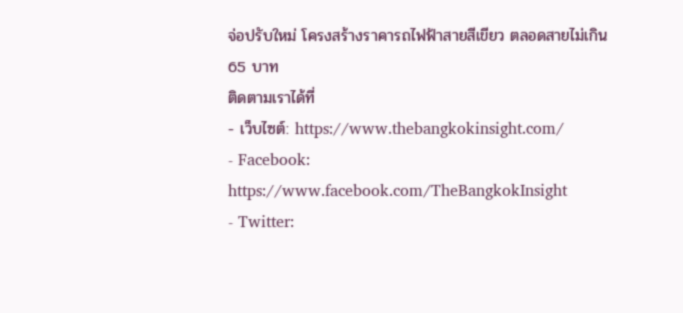จ่อปรับใหม่ โครงสร้างราคารถไฟฟ้าสายสีเขียว ตลอดสายไม่เกิน 65 บาท
ติดตามเราได้ที่
- เว็บไซต์: https://www.thebangkokinsight.com/
- Facebook: https://www.facebook.com/TheBangkokInsight
- Twitter: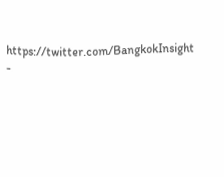https://twitter.com/BangkokInsight
-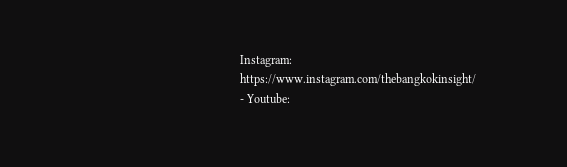Instagram: https://www.instagram.com/thebangkokinsight/
- Youtube: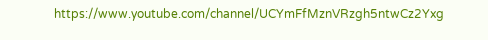https://www.youtube.com/channel/UCYmFfMznVRzgh5ntwCz2Yxg